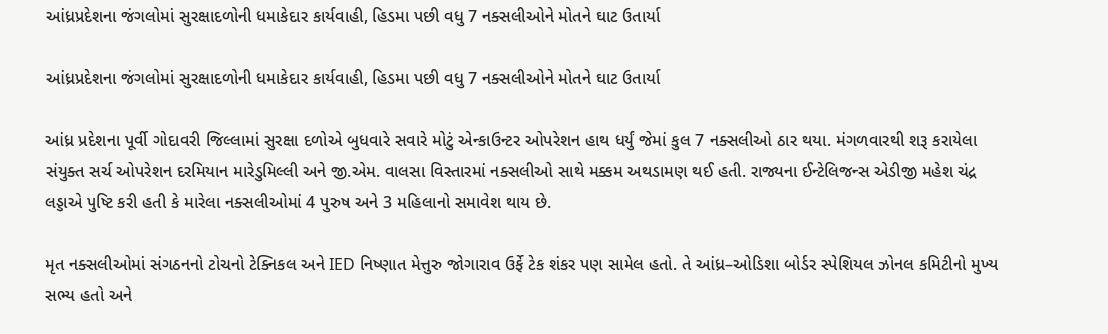આંધ્રપ્રદેશના જંગલોમાં સુરક્ષાદળોની ધમાકેદાર કાર્યવાહી, હિડમા પછી વધુ 7 નક્સલીઓને મોતને ઘાટ ઉતાર્યા

આંધ્રપ્રદેશના જંગલોમાં સુરક્ષાદળોની ધમાકેદાર કાર્યવાહી, હિડમા પછી વધુ 7 નક્સલીઓને મોતને ઘાટ ઉતાર્યા

આંધ્ર પ્રદેશના પૂર્વી ગોદાવરી જિલ્લામાં સુરક્ષા દળોએ બુધવારે સવારે મોટું એન્કાઉન્ટર ઓપરેશન હાથ ધર્યું જેમાં કુલ 7 નક્સલીઓ ઠાર થયા. મંગળવારથી શરૂ કરાયેલા સંયુક્ત સર્ચ ઓપરેશન દરમિયાન મારેડુમિલ્લી અને જી.એમ. વાલસા વિસ્તારમાં નક્સલીઓ સાથે મક્કમ અથડામણ થઈ હતી. રાજ્યના ઈન્ટેલિજન્સ એડીજી મહેશ ચંદ્ર લડ્ડાએ પુષ્ટિ કરી હતી કે મારેલા નક્સલીઓમાં 4 પુરુષ અને 3 મહિલાનો સમાવેશ થાય છે.

મૃત નક્સલીઓમાં સંગઠનનો ટોચનો ટેક્નિકલ અને IED નિષ્ણાત મેત્તુરુ જોગારાવ ઉર્ફે ટેક શંકર પણ સામેલ હતો. તે આંધ્ર–ઓડિશા બોર્ડર સ્પેશિયલ ઝોનલ કમિટીનો મુખ્ય સભ્ય હતો અને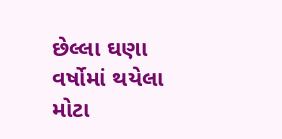છેલ્લા ઘણા વર્ષોમાં થયેલા મોટા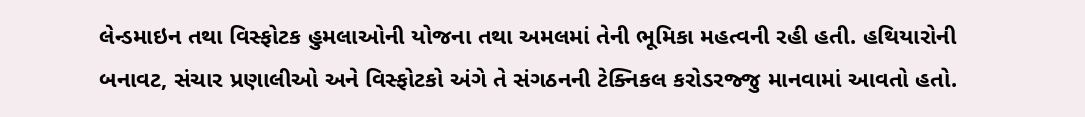લેન્ડમાઇન તથા વિસ્ફોટક હુમલાઓની યોજના તથા અમલમાં તેની ભૂમિકા મહત્વની રહી હતી. હથિયારોની બનાવટ, સંચાર પ્રણાલીઓ અને વિસ્ફોટકો અંગે તે સંગઠનની ટેક્નિકલ કરોડરજ્જુ માનવામાં આવતો હતો.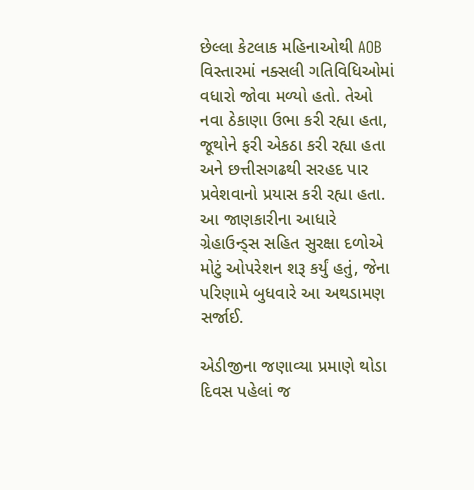છેલ્લા કેટલાક મહિનાઓથી AOB વિસ્તારમાં નક્સલી ગતિવિધિઓમાં વધારો જોવા મળ્યો હતો. તેઓ નવા ઠેકાણા ઉભા કરી રહ્યા હતા, જૂથોને ફરી એકઠા કરી રહ્યા હતા અને છત્તીસગઢથી સરહદ પાર પ્રવેશવાનો પ્રયાસ કરી રહ્યા હતા. આ જાણકારીના આધારે ગ્રેહાઉન્ડ્સ સહિત સુરક્ષા દળોએ મોટું ઓપરેશન શરૂ કર્યું હતું, જેના પરિણામે બુધવારે આ અથડામણ સર્જાઈ.

એડીજીના જણાવ્યા પ્રમાણે થોડા દિવસ પહેલાં જ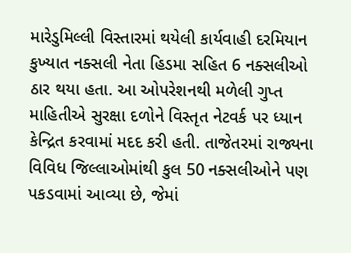મારેડુમિલ્લી વિસ્તારમાં થયેલી કાર્યવાહી દરમિયાન કુખ્યાત નક્સલી નેતા હિડમા સહિત 6 નક્સલીઓ ઠાર થયા હતા. આ ઓપરેશનથી મળેલી ગુપ્ત માહિતીએ સુરક્ષા દળોને વિસ્તૃત નેટવર્ક પર ધ્યાન કેન્દ્રિત કરવામાં મદદ કરી હતી. તાજેતરમાં રાજ્યના વિવિધ જિલ્લાઓમાંથી કુલ 50 નક્સલીઓને પણ પકડવામાં આવ્યા છે, જેમાં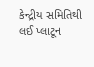કેન્દ્રીય સમિતિથી લઈ પ્લાટૂન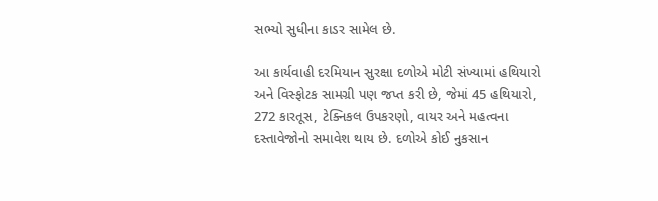સભ્યો સુધીના કાડર સામેલ છે.

આ કાર્યવાહી દરમિયાન સુરક્ષા દળોએ મોટી સંખ્યામાં હથિયારો અને વિસ્ફોટક સામગ્રી પણ જપ્ત કરી છે, જેમાં 45 હથિયારો, 272 કારતૂસ, ટેક્નિકલ ઉપકરણો, વાયર અને મહત્વના દસ્તાવેજોનો સમાવેશ થાય છે. દળોએ કોઈ નુકસાન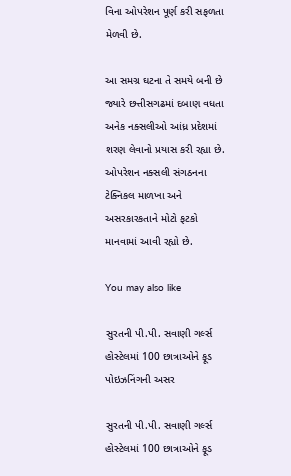વિના ઓપરેશન પૂર્ણ કરી સફળતા મેળવી છે.

આ સમગ્ર ઘટના તે સમયે બની છે જ્યારે છત્તીસગઢમાં દબાણ વધતા અનેક નક્સલીઓ આંધ્ર પ્રદેશમાં શરણ લેવાનો પ્રયાસ કરી રહ્યા છે. ઓપરેશન નક્સલી સંગઠનના ટેક્નિકલ માળખા અને અસરકારકતાને મોટો ફટકો માનવામાં આવી રહ્યો છે.

You may also like

સુરતની પી.પી. સવાણી ગર્લ્સ હોસ્ટેલમાં 100 છાત્રાઓને ફૂડ પોઇઝનિંગની અસર

સુરતની પી.પી. સવાણી ગર્લ્સ હોસ્ટેલમાં 100 છાત્રાઓને ફૂડ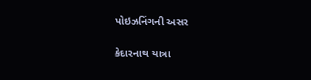પોઇઝનિંગની અસર

કેદારનાથ યાત્રા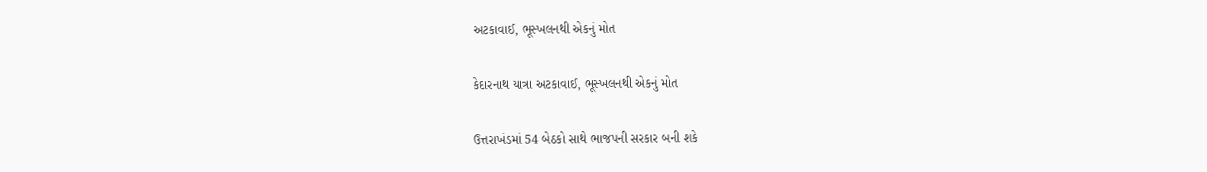અટકાવાઈ, ભૂસ્ખલનથી એકનું મોત

કેદારનાથ યાત્રા અટકાવાઈ, ભૂસ્ખલનથી એકનું મોત

ઉત્તરાખંડમાં 54 બેઠકો સાથે ભાજપની સરકાર બની શકે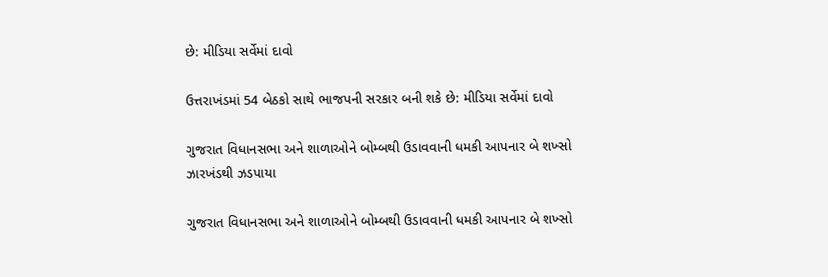છે: મીડિયા સર્વેમાં દાવો

ઉત્તરાખંડમાં 54 બેઠકો સાથે ભાજપની સરકાર બની શકે છે: મીડિયા સર્વેમાં દાવો

ગુજરાત વિધાનસભા અને શાળાઓને બોમ્બથી ઉડાવવાની ધમકી આપનાર બે શખ્સો ઝારખંડથી ઝડપાયા

ગુજરાત વિધાનસભા અને શાળાઓને બોમ્બથી ઉડાવવાની ધમકી આપનાર બે શખ્સો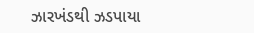ઝારખંડથી ઝડપાયા